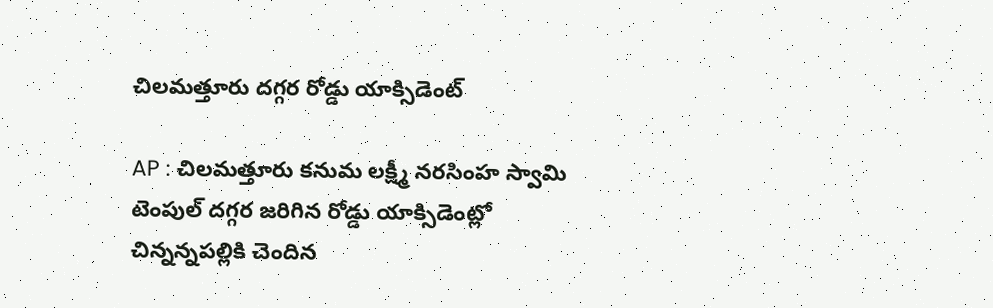చిలమత్తూరు దగ్గర రోడ్డు యాక్సిడెంట్

AP : చిలమత్తూరు కనుమ లక్ష్మీ నరసింహ స్వామి టెంపుల్ దగ్గర జరిగిన రోడ్డు యాక్సిడెంట్లో చిన్నన్నపల్లికి చెందిన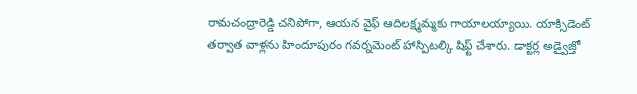రామచంద్రారెడ్డి చనిపోగా, ఆయన వైఫ్ ఆదిలక్ష్మమ్మకు గాయాలయ్యాయి. యాక్సిడెంట్ తర్వాత వాళ్లను హిందూపురం గవర్నమెంట్ హాస్పిటల్కి షిఫ్ట్ చేశారు. డాక్టర్ల అడ్వైజ్తో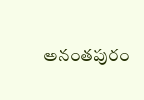అనంతపురం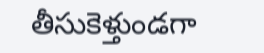తీసుకెళ్తుండగా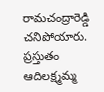రామచంద్రారెడ్డి చనిపోయారు. ప్రస్తుతం ఆదిలక్ష్మమ్మ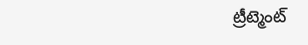ట్రీట్మెంట్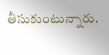తీసుకుంటున్నారు.